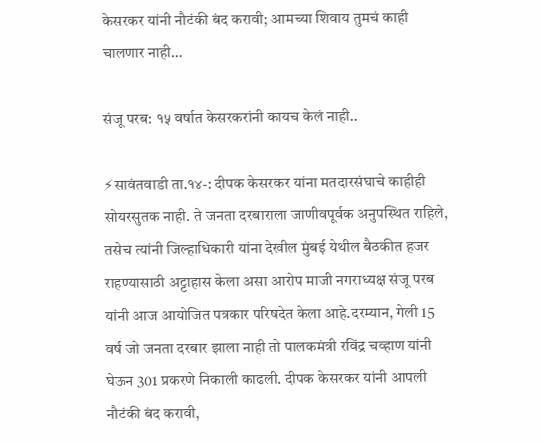केसरकर यांनी नौटंकी बंद करावी; आमच्या शिवाय तुमचं काही चालणार नाही…

संजू परब: १५ वर्षात केसरकरांनी कायच केलं नाही..

⚡सावंतवाडी ता.१४-: दीपक केसरकर यांना मतदारसंघाचे काहीही सोयरसुतक नाही. ते जनता दरबाराला जाणीवपूर्वक अनुपस्थित राहिले, तसेच त्यांनी जिल्हाधिकारी यांना देखील मुंबई येथील बैठकीत हजर राहण्यासाठी अट्टाहास केला असा आरोप माजी नगराध्यक्ष संजू परब यांनी आज आयोजित पत्रकार परिषदेत केला आहे.दरम्यान, गेली 15 वर्ष जो जनता दरबार झाला नाही तो पालकमंत्री रविंद्र चव्हाण यांनी घेऊन 301 प्रकरणे निकाली काढली. दीपक केसरकर यांनी आपली नौटंकी बंद करावी,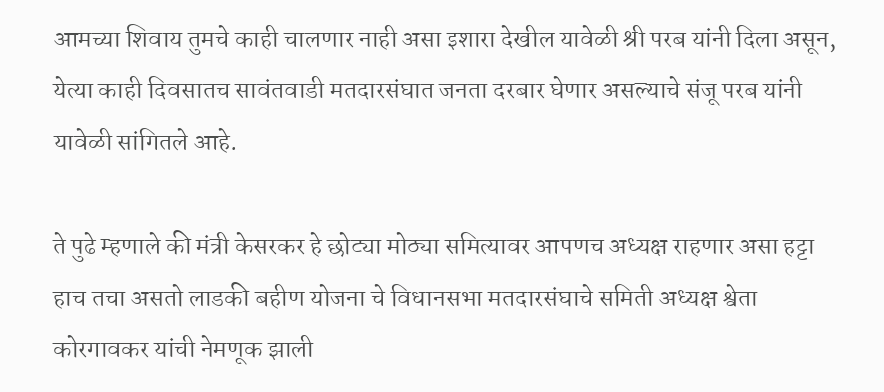आमच्या शिवाय तुमचे काही चालणार नाही असा इशारा देखील यावेळी श्री परब यांनी दिला असून, येत्या काही दिवसातच सावंतवाडी मतदारसंघात जनता दरबार घेणार असल्याचे संजू परब यांनी यावेळी सांगितले आहे.

ते पुढे म्हणाले की मंत्री केसरकर हे छोट्या मोठ्या समित्यावर आपणच अध्यक्ष राहणार असा हट्टा हाच तचा असतो लाडकी बहीण योजना चे विधानसभा मतदारसंघाचे समिती अध्यक्ष श्वेता कोरगावकर यांची नेमणूक झाली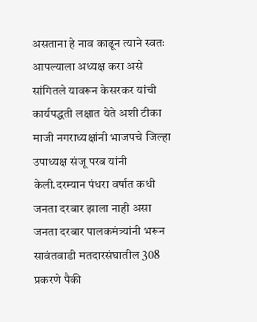असताना हे नाव काढून त्याने स्वतः आपल्याला अध्यक्ष करा असे सांगितले यावरून केसरकर यांची कार्यपद्धती लक्षात येते अशी टीका माजी नगराध्यक्षांनी भाजपचे जिल्हा उपाध्यक्ष संजू परब यांनी केली.दरम्यान पंधरा वर्षात कधी जनता दरबार झाला नाही असा जनता दरबार पालकमंत्र्यांनी भरून सावंतवाडी मतदारसंघातील 308 प्रकरणे पैकी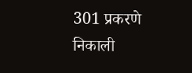301 प्रकरणे निकाली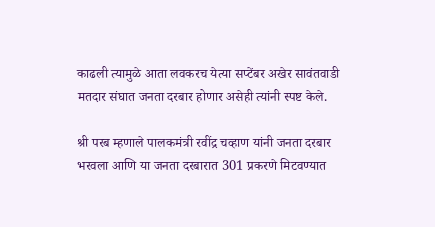काढली त्यामुळे आता लवकरच येत्या सप्टेंबर अखेर सावंतवाडी मतदार संघात जनता दरबार होणार असेही त्यांनी स्पष्ट केले.

श्री परब म्हणाले पालकमंत्री रवींद्र चव्हाण यांनी जनता दरबार भरवला आणि या जनता दरबारात 301 प्रकरणे मिटवण्यात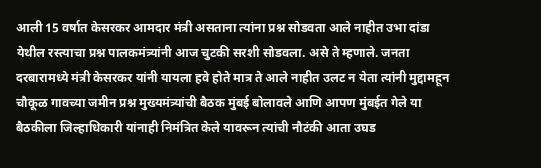आली 15 वर्षात केसरकर आमदार मंत्री असताना त्यांना प्रश्न सोडवता आले नाहीत उभा दांडा येथील रस्त्याचा प्रश्न पालकमंत्र्यांनी आज चुटकी सरशी सोडवला. असे ते म्हणाले. जनता दरबारामध्ये मंत्री केसरकर यांनी यायला हवे होते मात्र ते आले नाहीत उलट न येता त्यांनी मुद्दामहून चौकूळ गावच्या जमीन प्रश्न मुख्यमंत्र्यांची बैठक मुंबई बोलावले आणि आपण मुंबईत गेले या बैठकीला जिल्हाधिकारी यांनाही निमंत्रित केले यावरून त्यांची नौटंकी आता उघड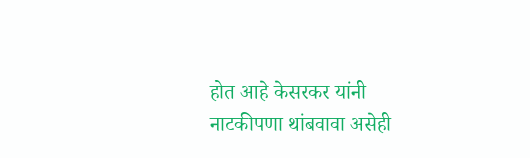होत आहे केसरकर यांनी नाटकीपणा थांबवावा असेही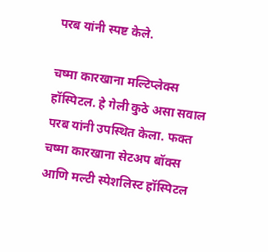परब यांनी स्पष्ट केले.

चष्मा कारखाना मल्टिप्लेक्स हॉस्पिटल. हे गेली कुठे असा सवाल परब यांनी उपस्थित केला. फक्त चष्मा कारखाना सेटअप बॉक्स आणि मल्टी स्पेशलिस्ट हॉस्पिटल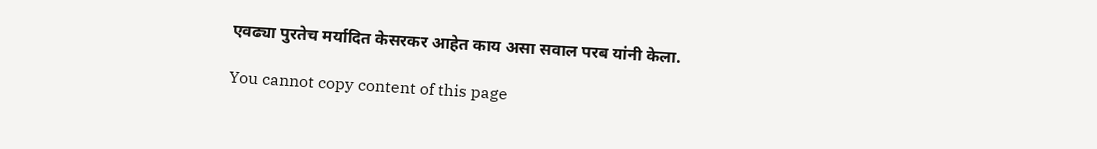एवढ्या पुरतेच मर्यादित केसरकर आहेत काय असा सवाल परब यांनी केला.

You cannot copy content of this page